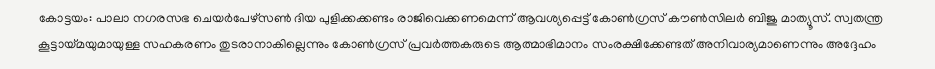കോട്ടയം: പാലാ നഗരസഭ ചെയർപേഴ്സൺ ദിയ പുളിക്കക്കണ്ടം രാജിവെക്കണമെന്ന് ആവശ്യപ്പെട്ട് കോൺഗ്രസ് കൗൺസിലർ ബിജു മാത്യൂസ്. സ്വതന്ത്ര കൂട്ടായ്മയുമായുള്ള സഹകരണം തുടരാനാകില്ലെന്നും കോൺഗ്രസ് പ്രവർത്തകരുടെ ആത്മാഭിമാനം സംരക്ഷിക്കേണ്ടത് അനിവാര്യമാണെന്നും അദ്ദേഹം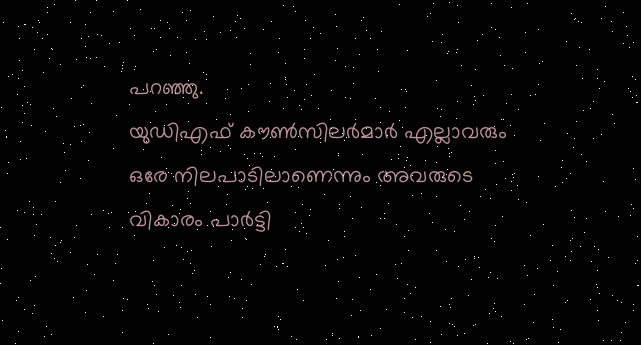പറഞ്ഞു.
യുഡിഎഫ് കൗൺസിലർമാർ എല്ലാവരും ഒരേ നിലപാടിലാണെന്നും അവരുടെ വികാരം പാർട്ടി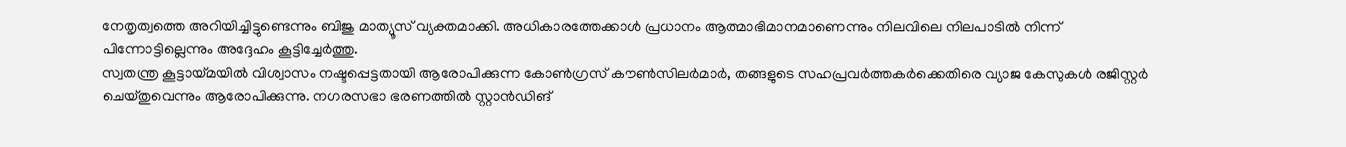നേതൃത്വത്തെ അറിയിച്ചിട്ടുണ്ടെന്നും ബിജു മാത്യൂസ് വ്യക്തമാക്കി. അധികാരത്തേക്കാൾ പ്രധാനം ആത്മാഭിമാനമാണെന്നും നിലവിലെ നിലപാടിൽ നിന്ന് പിന്നോട്ടില്ലെന്നും അദ്ദേഹം കൂട്ടിച്ചേർത്തു.
സ്വതന്ത്ര കൂട്ടായ്മയിൽ വിശ്വാസം നഷ്ടപ്പെട്ടതായി ആരോപിക്കുന്ന കോൺഗ്രസ് കൗൺസിലർമാർ, തങ്ങളുടെ സഹപ്രവർത്തകർക്കെതിരെ വ്യാജ കേസുകൾ രജിസ്റ്റർ ചെയ്തുവെന്നും ആരോപിക്കുന്നു. നഗരസഭാ ഭരണത്തിൽ സ്റ്റാൻഡിങ്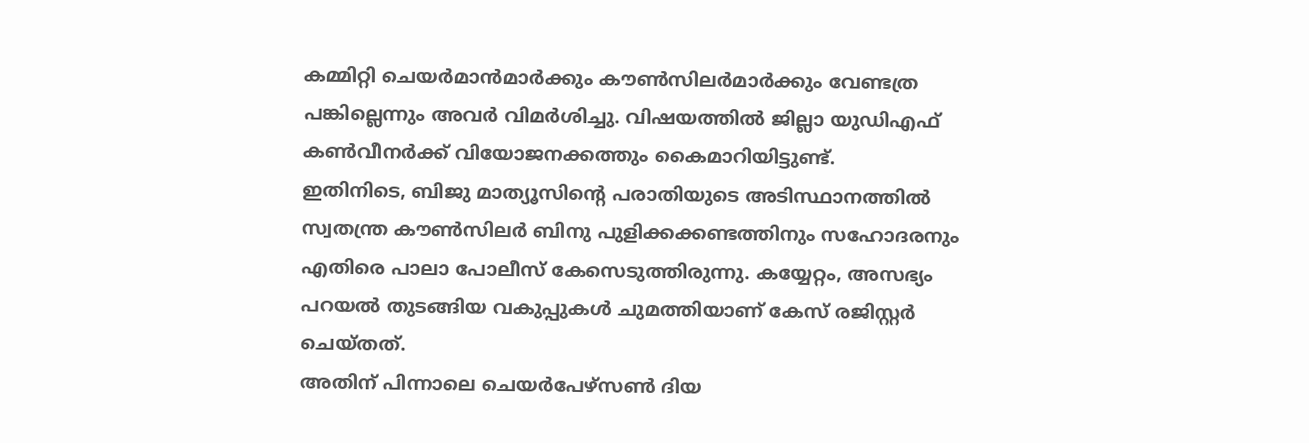കമ്മിറ്റി ചെയർമാൻമാർക്കും കൗൺസിലർമാർക്കും വേണ്ടത്ര പങ്കില്ലെന്നും അവർ വിമർശിച്ചു. വിഷയത്തിൽ ജില്ലാ യുഡിഎഫ് കൺവീനർക്ക് വിയോജനക്കത്തും കൈമാറിയിട്ടുണ്ട്.
ഇതിനിടെ, ബിജു മാത്യൂസിന്റെ പരാതിയുടെ അടിസ്ഥാനത്തിൽ സ്വതന്ത്ര കൗൺസിലർ ബിനു പുളിക്കക്കണ്ടത്തിനും സഹോദരനും എതിരെ പാലാ പോലീസ് കേസെടുത്തിരുന്നു. കയ്യേറ്റം, അസഭ്യം പറയൽ തുടങ്ങിയ വകുപ്പുകൾ ചുമത്തിയാണ് കേസ് രജിസ്റ്റർ ചെയ്തത്.
അതിന് പിന്നാലെ ചെയർപേഴ്സൺ ദിയ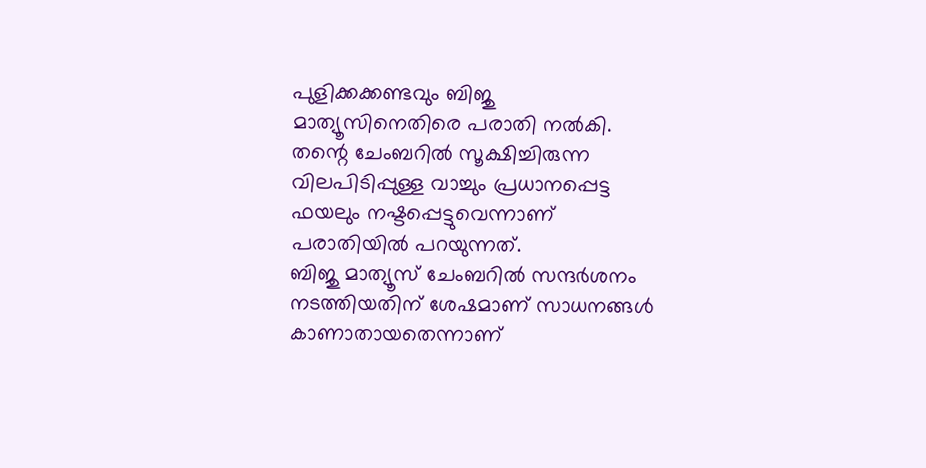പുളിക്കക്കണ്ടവും ബിജു മാത്യൂസിനെതിരെ പരാതി നൽകി. തന്റെ ചേംബറിൽ സൂക്ഷിച്ചിരുന്ന വിലപിടിപ്പുള്ള വാച്ചും പ്രധാനപ്പെട്ട ഫയലും നഷ്ടപ്പെട്ടുവെന്നാണ് പരാതിയിൽ പറയുന്നത്.
ബിജു മാത്യൂസ് ചേംബറിൽ സന്ദർശനം നടത്തിയതിന് ശേഷമാണ് സാധനങ്ങൾ കാണാതായതെന്നാണ്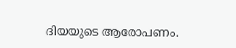ദിയയുടെ ആരോപണം.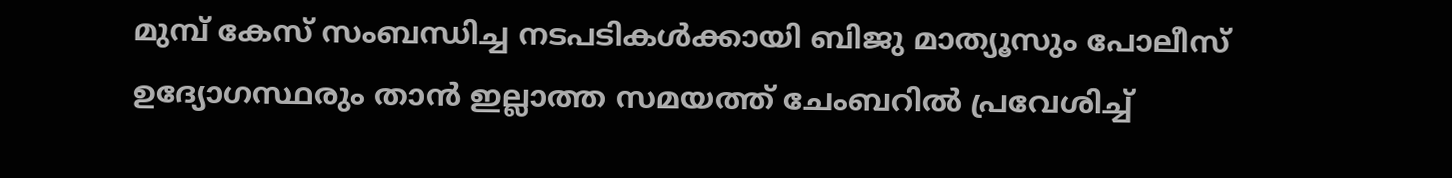മുമ്പ് കേസ് സംബന്ധിച്ച നടപടികൾക്കായി ബിജു മാത്യൂസും പോലീസ് ഉദ്യോഗസ്ഥരും താൻ ഇല്ലാത്ത സമയത്ത് ചേംബറിൽ പ്രവേശിച്ച്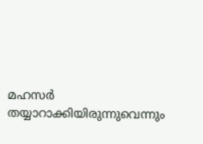മഹസർ തയ്യാറാക്കിയിരുന്നുവെന്നും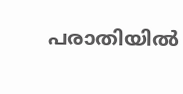പരാതിയിൽ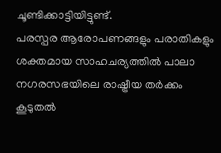ചൂണ്ടിക്കാട്ടിയിട്ടുണ്ട്.
പരസ്പര ആരോപണങ്ങളും പരാതികളും ശക്തമായ സാഹചര്യത്തിൽ പാലാ നഗരസഭയിലെ രാഷ്ട്രീയ തർക്കം കൂടുതൽ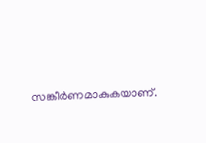സങ്കീർണമാകുകയാണ്.